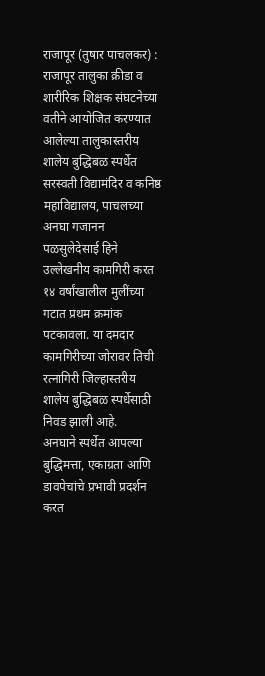राजापूर (तुषार पाचलकर) : राजापूर तालुका क्रीडा व शारीरिक शिक्षक संघटनेच्या वतीने आयोजित करण्यात आलेल्या तालुकास्तरीय शालेय बुद्धिबळ स्पर्धेत सरस्वती विद्यामंदिर व कनिष्ठ महाविद्यालय, पाचलच्या अनघा गजानन पळसुलेदेसाई हिने उल्लेखनीय कामगिरी करत १४ वर्षांखालील मुलींच्या गटात प्रथम क्रमांक पटकावला. या दमदार कामगिरीच्या जोरावर तिची रत्नागिरी जिल्हास्तरीय शालेय बुद्धिबळ स्पर्धेसाठी निवड झाली आहे.
अनघाने स्पर्धेत आपल्या बुद्धिमत्ता, एकाग्रता आणि डावपेचांचे प्रभावी प्रदर्शन करत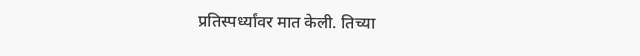प्रतिस्पर्ध्यांवर मात केली. तिच्या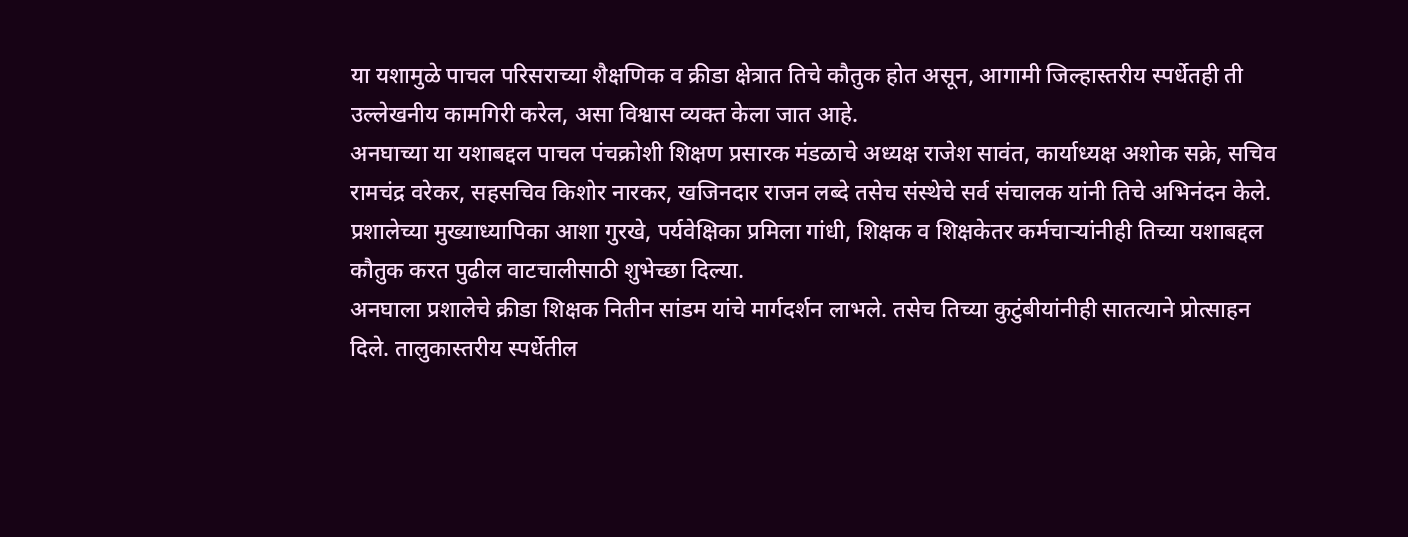या यशामुळे पाचल परिसराच्या शैक्षणिक व क्रीडा क्षेत्रात तिचे कौतुक होत असून, आगामी जिल्हास्तरीय स्पर्धेतही ती उल्लेखनीय कामगिरी करेल, असा विश्वास व्यक्त केला जात आहे.
अनघाच्या या यशाबद्दल पाचल पंचक्रोशी शिक्षण प्रसारक मंडळाचे अध्यक्ष राजेश सावंत, कार्याध्यक्ष अशोक सक्रे, सचिव रामचंद्र वरेकर, सहसचिव किशोर नारकर, खजिनदार राजन लब्दे तसेच संस्थेचे सर्व संचालक यांनी तिचे अभिनंदन केले. प्रशालेच्या मुख्याध्यापिका आशा गुरखे, पर्यवेक्षिका प्रमिला गांधी, शिक्षक व शिक्षकेतर कर्मचाऱ्यांनीही तिच्या यशाबद्दल कौतुक करत पुढील वाटचालीसाठी शुभेच्छा दिल्या.
अनघाला प्रशालेचे क्रीडा शिक्षक नितीन सांडम यांचे मार्गदर्शन लाभले. तसेच तिच्या कुटुंबीयांनीही सातत्याने प्रोत्साहन दिले. तालुकास्तरीय स्पर्धेतील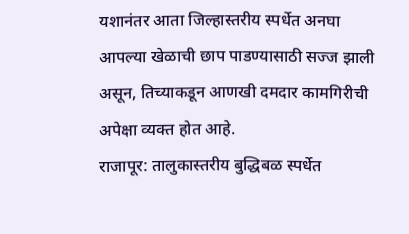यशानंतर आता जिल्हास्तरीय स्पर्धेत अनघा आपल्या खेळाची छाप पाडण्यासाठी सज्ज झाली असून, तिच्याकडून आणखी दमदार कामगिरीची अपेक्षा व्यक्त होत आहे.
राजापूर: तालुकास्तरीय बुद्धिबळ स्पर्धेत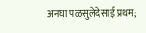अनघा पळसुलेदेसाई प्रथम;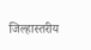जिल्हास्तरीय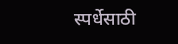स्पर्धेसाठी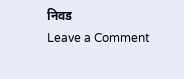निवड
Leave a Comment